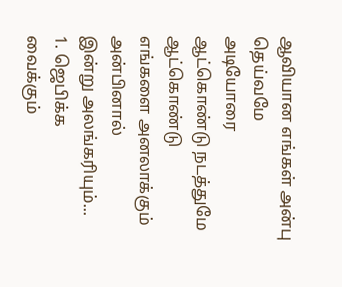ஆவியான எங்கள் அன்பு தெய்வமே
அடியோரை
ஆட்கொண்டு நடத்துமே
ஆட்கொண்டு
எங்களை அனலாக்கும்
அன்பினால்
இன்று அலங்கரியும்...
1. ஜெபிக்க
வைக்கும்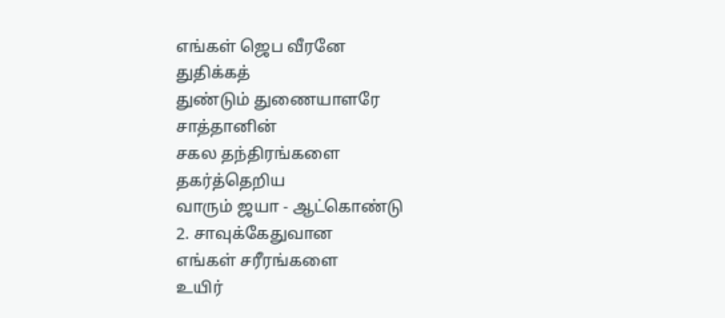எங்கள் ஜெப வீரனே
துதிக்கத்
துண்டும் துணையாளரே
சாத்தானின்
சகல தந்திரங்களை
தகர்த்தெறிய
வாரும் ஜயா - ஆட்கொண்டு
2. சாவுக்கேதுவான
எங்கள் சரீரங்களை
உயிர்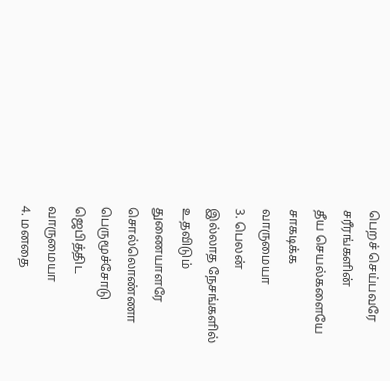பெறச் செய்பவரே
சரீரங்களின்
தீய செயல்களையே
சாகடிக்க
வாருமையா
3. பெலன்
இல்லாத நேசங்களில்
உதவிடும்
துணையாளரே
சொல்லொண்ணா
பெருமூச்சோடு
ஜெபித்திட
வாருமையா
4. மனதை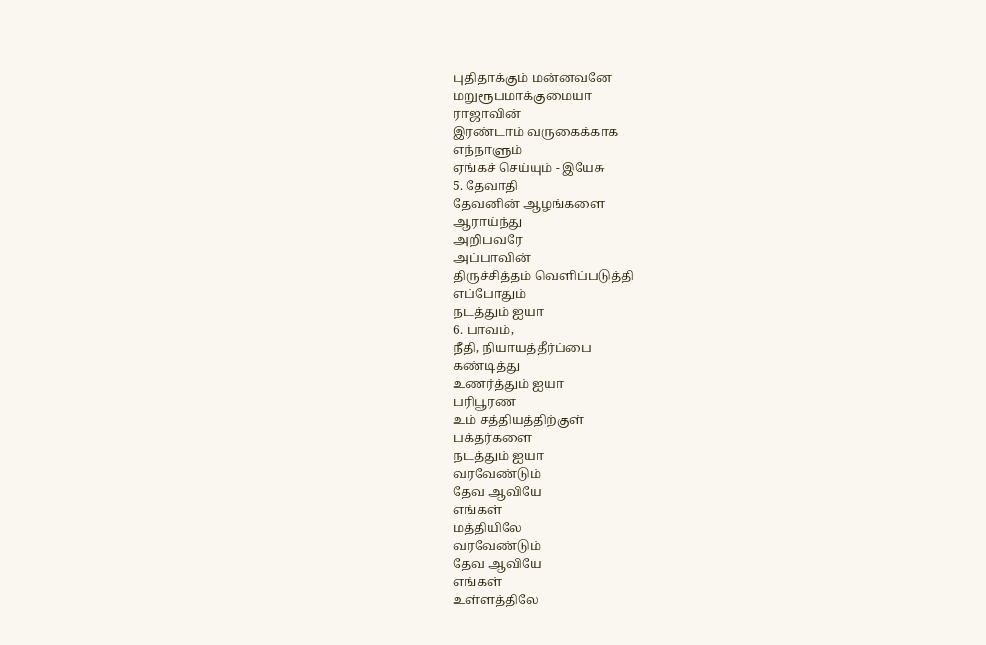புதிதாக்கும் மன்னவனே
மறுரூபமாக்குமையா
ராஜாவின்
இரண்டாம் வருகைக்காக
எந்நாளும்
ஏங்கச் செய்யும் - இயேசு
5. தேவாதி
தேவனின் ஆழங்களை
ஆராய்ந்து
அறிபவரே
அப்பாவின்
திருச்சித்தம் வெளிப்படுத்தி
எப்போதும்
நடத்தும் ஐயா
6. பாவம்,
நீதி, நியாயத்தீர்ப்பை
கண்டித்து
உணர்த்தும் ஐயா
பரிபூரண
உம் சத்தியத்திற்குள்
பக்தர்களை
நடத்தும் ஐயா
வரவேண்டும்
தேவ ஆவியே
எங்கள்
மத்தியிலே
வரவேண்டும்
தேவ ஆவியே
எங்கள்
உள்ளத்திலே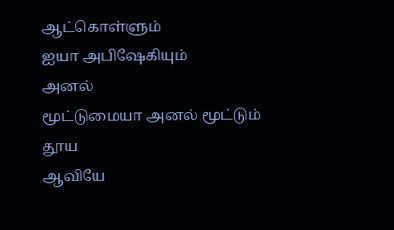ஆட்கொள்ளும்
ஐயா அபிஷேகியும்
அனல்
மூட்டுமையா அனல் மூட்டும்
தூய
ஆவியே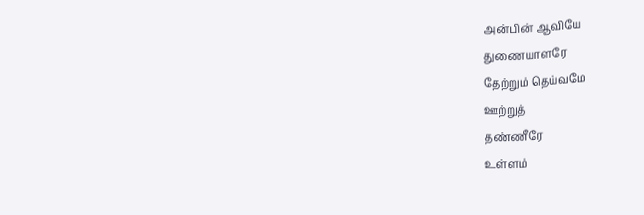அன்பின் ஆவியே
துணையாளரே
தேற்றும் தெய்வமே
ஊற்றுத்
தண்ணீரே
உள்ளம்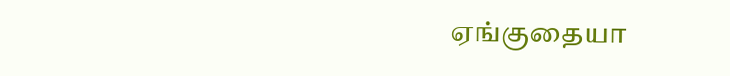ஏங்குதையா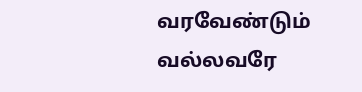வரவேண்டும்
வல்லவரே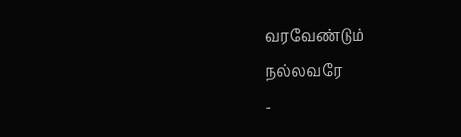வரவேண்டும்
நல்லவரே
-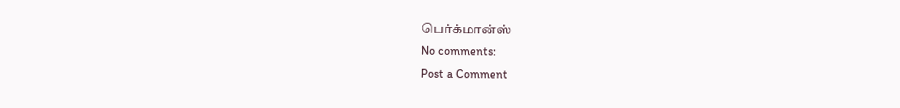பெர்க்மான்ஸ்
No comments:
Post a Comment